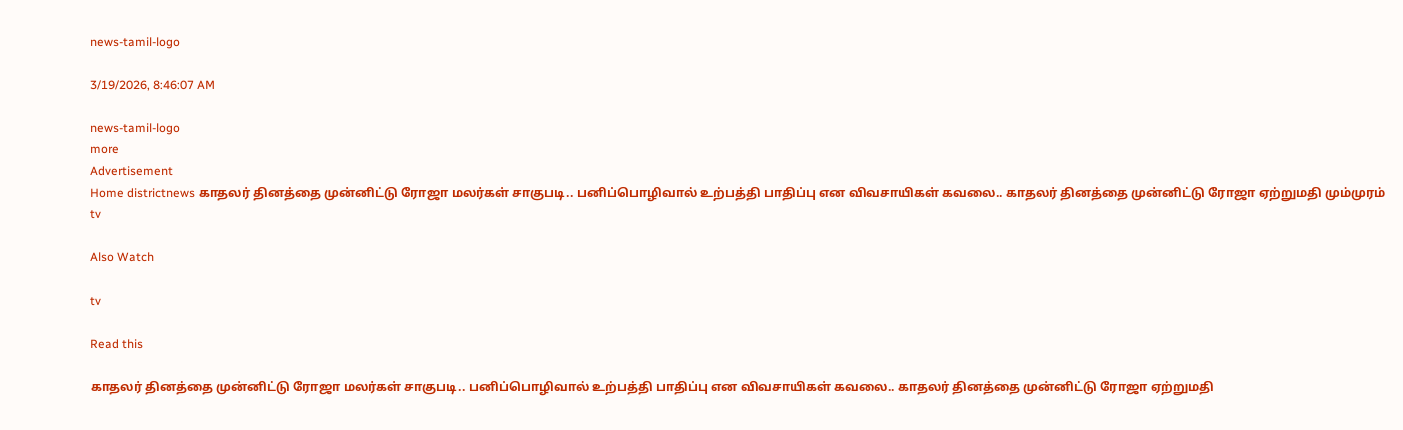news-tamil-logo

3/19/2026, 8:46:07 AM

news-tamil-logo
more
Advertisement
Home districtnews காதலர் தினத்தை முன்னிட்டு ரோஜா மலர்கள் சாகுபடி.. பனிப்பொழிவால் உற்பத்தி பாதிப்பு என விவசாயிகள் கவலை.. காதலர் தினத்தை முன்னிட்டு ரோஜா ஏற்றுமதி மும்முரம்
tv

Also Watch

tv

Read this

காதலர் தினத்தை முன்னிட்டு ரோஜா மலர்கள் சாகுபடி.. பனிப்பொழிவால் உற்பத்தி பாதிப்பு என விவசாயிகள் கவலை.. காதலர் தினத்தை முன்னிட்டு ரோஜா ஏற்றுமதி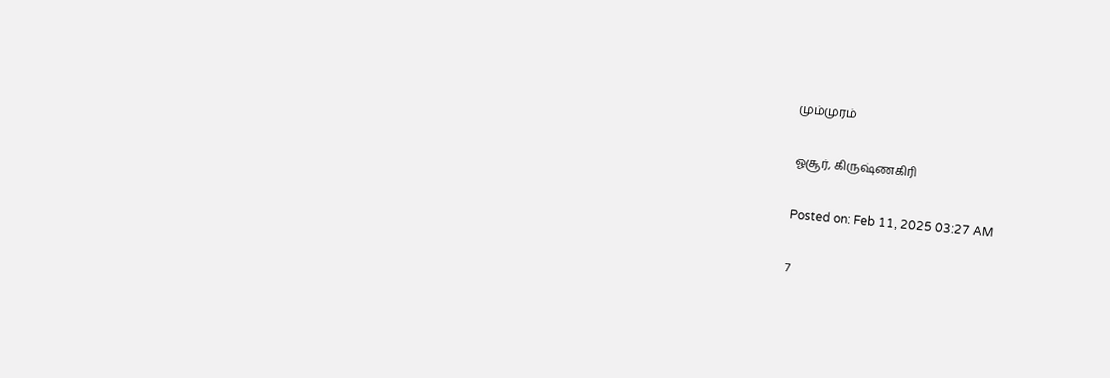மும்முரம்

ஓசூர், கிருஷ்ணகிரி

Posted on: Feb 11, 2025 03:27 AM

7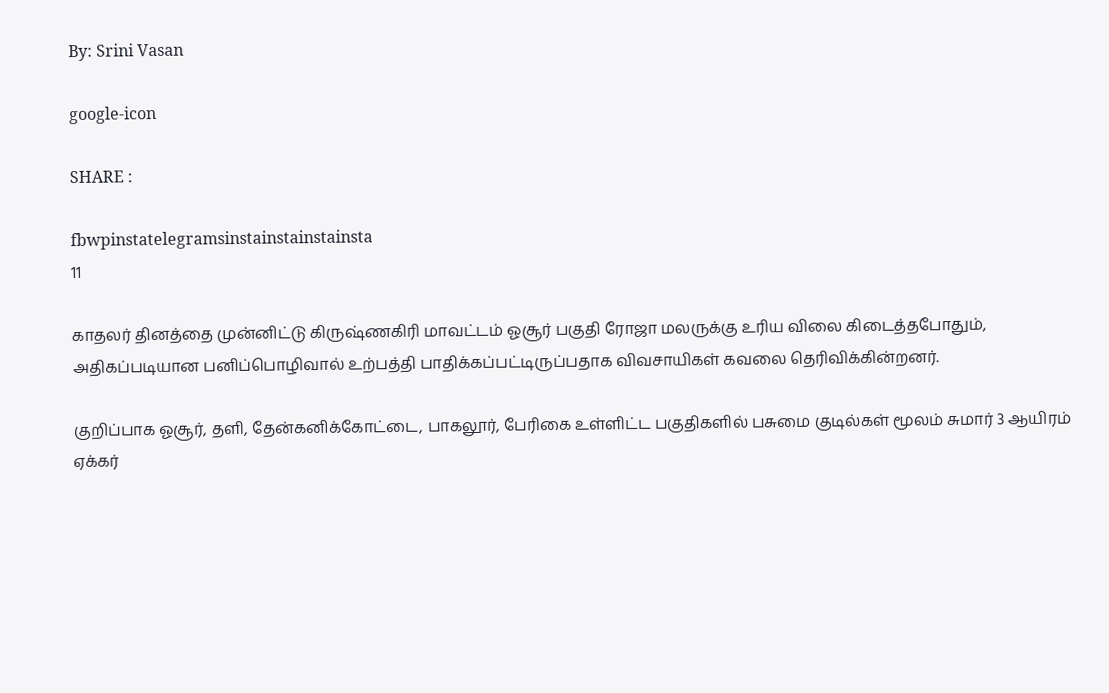By: Srini Vasan

google-icon

SHARE :

fbwpinstatelegramsinstainstainstainsta
11

காதலர் தினத்தை முன்னிட்டு கிருஷ்ணகிரி மாவட்டம் ஓசூர் பகுதி ரோஜா மலருக்கு உரிய விலை கிடைத்தபோதும், அதிகப்படியான பனிப்பொழிவால் உற்பத்தி பாதிக்கப்பட்டிருப்பதாக விவசாயிகள் கவலை தெரிவிக்கின்றனர்.

குறிப்பாக ஓசூர், தளி, தேன்கனிக்கோட்டை, பாகலூர், பேரிகை உள்ளிட்ட பகுதிகளில் பசுமை குடில்கள் மூலம் சுமார் 3 ஆயிரம் ஏக்கர்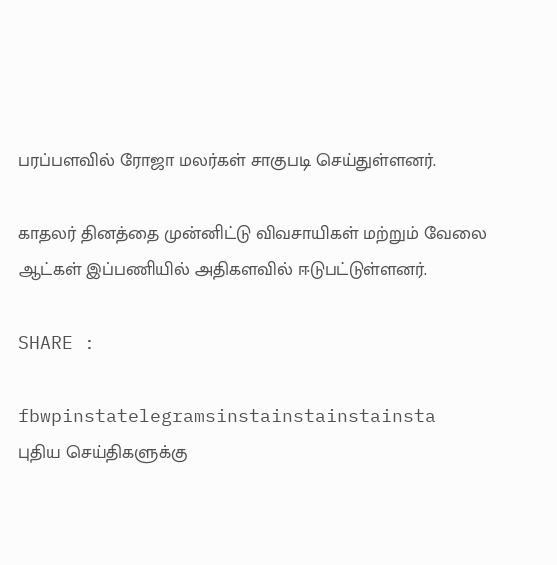பரப்பளவில் ரோஜா மலர்கள் சாகுபடி செய்துள்ளனர்.

காதலர் தினத்தை முன்னிட்டு விவசாயிகள் மற்றும் வேலை ஆட்கள் இப்பணியில் அதிகளவில் ஈடுபட்டுள்ளனர்.

SHARE :

fbwpinstatelegramsinstainstainstainsta
புதிய செய்திகளுக்கு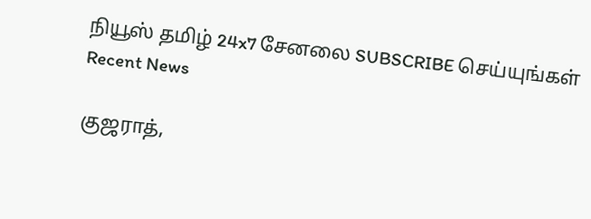நியூஸ் தமிழ் 24x7 சேனலை SUBSCRIBE செய்யுங்கள்
Recent News

குஜராத்,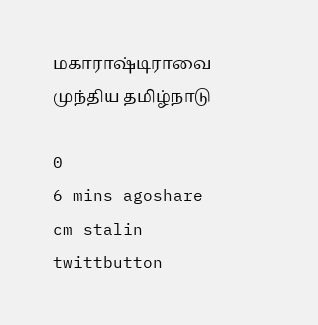மகாராஷ்டிராவை முந்திய தமிழ்நாடு

0
6 mins agoshare
cm stalin twittbutton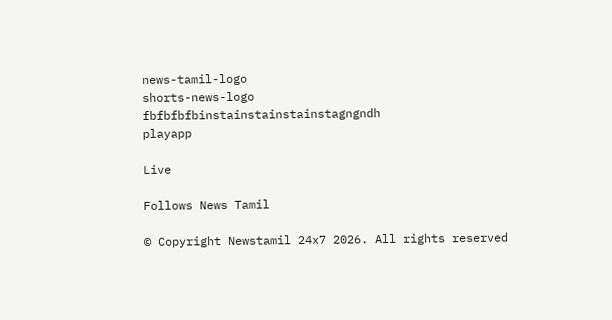news-tamil-logo
shorts-news-logo
fbfbfbfbinstainstainstainstagngndh
playapp

Live

Follows News Tamil

© Copyright Newstamil 24x7 2026. All rights reserved